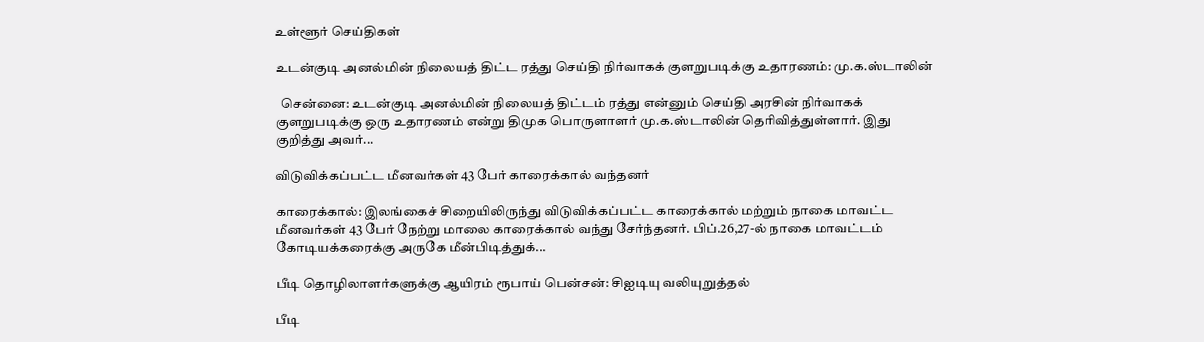உள்ளூர் செய்திகள்

உடன்குடி அனல்மின் நிலையத் திட்ட ரத்து செய்தி நிர்வாகக் குளறுபடிக்கு உதாரணம்: மு.க.ஸ்டாலின்

  சென்னை: உடன்குடி அனல்மின் நிலையத் திட்டம் ரத்து என்னும் செய்தி அரசின் நிர்வாகக் குளறுபடிக்கு ஒரு உதாரணம் என்று திமுக பொருளாளர் மு.க.ஸ்டாலின் தெரிவித்துள்ளார். இது குறித்து அவர்...

விடுவிக்கப்பட்ட மீனவர்கள் 43 பேர் காரைக்கால் வந்தனர்

காரைக்கால்: இலங்கைச் சிறையிலிருந்து விடுவிக்கப்பட்ட காரைக்கால் மற்றும் நாகை மாவட்ட மீனவர்கள் 43 பேர் நேற்று மாலை காரைக்கால் வந்து சேர்ந்தனர். பிப்.26,27-ல் நாகை மாவட்டம் கோடியக்கரைக்கு அருகே மீன்பிடித்துக்...

பீடி தொழிலாளர்களுக்கு ஆயிரம் ரூபாய் பென்சன்: சிஐடியு வலியுறுத்தல்

பீடி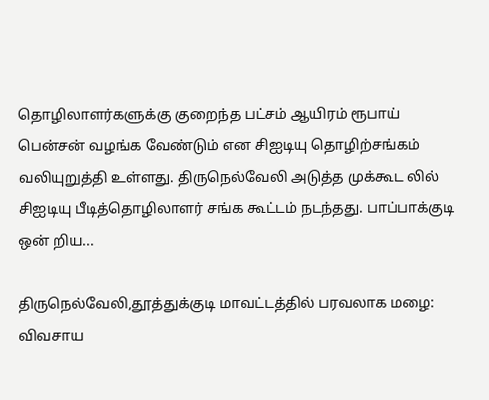தொழிலாளர்களுக்கு குறைந்த பட்சம் ஆயிரம் ரூபாய் பென்சன் வழங்க வேண்டும் என சிஐடியு தொழிற்சங்கம் வலியுறுத்தி உள்ளது. திருநெல்வேலி அடுத்த முக்கூட லில் சிஐடியு பீடித்தொழிலாளர் சங்க கூட்டம் நடந்தது. பாப்பாக்குடி ஒன் றிய...

திருநெல்வேலி,தூத்துக்குடி மாவட்டத்தில் பரவலாக மழை: விவசாய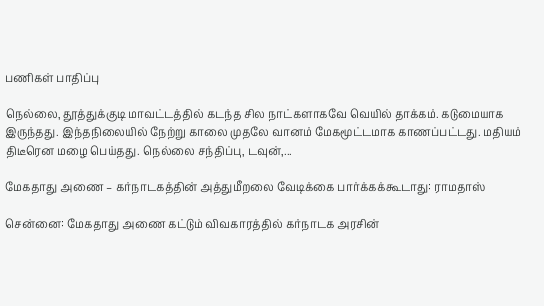பணிகள் பாதிப்பு

நெல்லை, தூத்துக்குடி மாவட்டத்தில் கடந்த சில நாட்களாகவே வெயில் தாக்கம். கடுமையாக இருந்தது. இந்தநிலையில் நேற்று காலை முதலே வானம் மேகமூட்டமாக காணப்பட்டது. மதியம் திடீரென மழை பெய்தது. நெல்லை சந்திப்பு, டவுன்,...

மேகதாது அணை – கர்நாடகத்தின் அத்துமீறலை வேடிக்கை பார்க்கக்கூடாது: ராமதாஸ்

சென்னை: மேகதாது அணை கட்டும் விவகாரத்தில் கர்நாடக அரசின்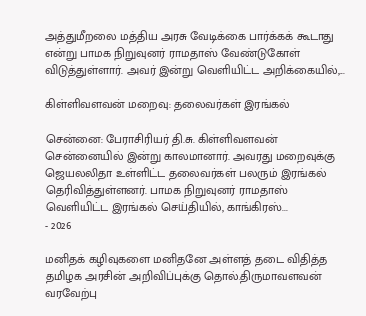அத்துமீறலை மத்திய அரசு வேடிக்கை பார்க்கக் கூடாது என்று பாமக நிறுவுனர் ராமதாஸ் வேண்டுகோள் விடுத்துள்ளார். அவர் இன்று வெளியிட்ட அறிக்கையில்,...

கிள்ளிவளவன் மறைவு: தலைவர்கள் இரங்கல்

சென்னை: பேராசிரியர் தி.சு. கிள்ளிவளவன்  சென்னையில் இன்று காலமானார். அவரது மறைவுக்கு ஜெயலலிதா உள்ளிட்ட தலைவர்கள் பலரும் இரங்கல் தெரிவித்துள்ளனர். பாமக நிறுவுனர் ராமதாஸ் வெளியிட்ட இரங்கல் செய்தியில், காங்கிரஸ்...
- 2026

மனிதக் கழிவுகளை மனிதனே அள்ளத் தடை விதித்த தமிழக அரசின் அறிவிப்புக்கு தொல்.திருமாவளவன் வரவேற்பு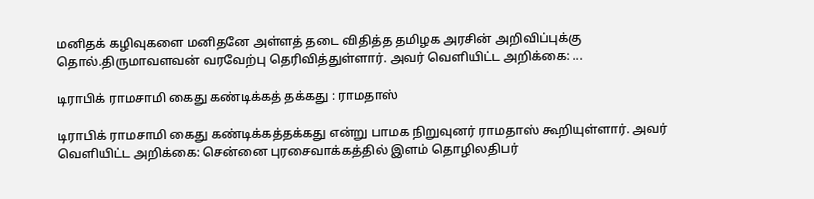மனிதக் கழிவுகளை மனிதனே அள்ளத் தடை விதித்த தமிழக அரசின் அறிவிப்புக்கு தொல்.திருமாவளவன் வரவேற்பு தெரிவித்துள்ளார். அவர் வெளியிட்ட அறிக்கை: ...

டிராபிக் ராமசாமி கைது கண்டிக்கத் தக்கது : ராமதாஸ்

டிராபிக் ராமசாமி கைது கண்டிக்கத்தக்கது என்று பாமக நிறுவுனர் ராமதாஸ் கூறியுள்ளார். அவர் வெளியிட்ட அறிக்கை: சென்னை புரசைவாக்கத்தில் இளம் தொழிலதிபர்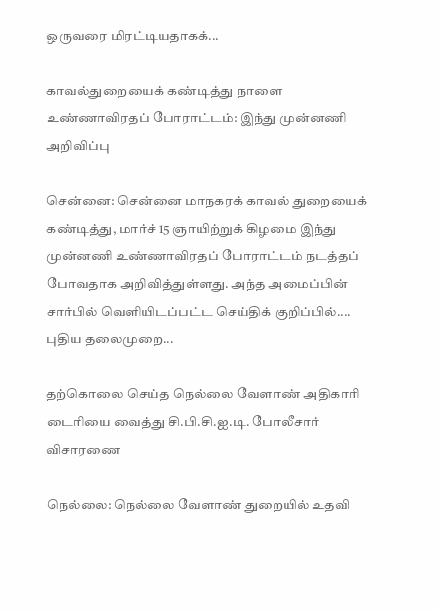ஒருவரை மிரட்டியதாகக்...

காவல்துறையைக் கண்டித்து நாளை உண்ணாவிரதப் போராட்டம்: இந்து முன்னணி அறிவிப்பு

சென்னை: சென்னை மாநகரக் காவல் துறையைக் கண்டித்து, மார்ச் 15 ஞாயிற்றுக் கிழமை இந்து முன்னணி உண்ணாவிரதப் போராட்டம் நடத்தப் போவதாக அறிவித்துள்ளது. அந்த அமைப்பின் சார்பில் வெளியிடப்பட்ட செய்திக் குறிப்பில்.... புதிய தலைமுறை...

தற்கொலை செய்த நெல்லை வேளாண் அதிகாரி டைரியை வைத்து சி.பி.சி.ஐ.டி. போலீசார் விசாரணை

நெல்லை: நெல்லை வேளாண் துறையில் உதவி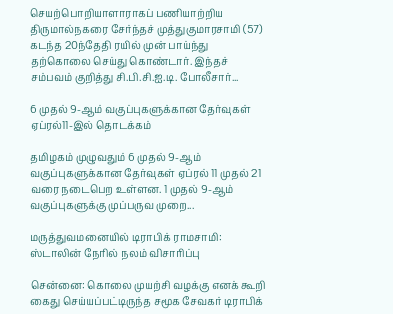செயற்பொறியாளாராகப் பணியாற்றிய திருமால்நகரை சேர்ந்தச் முத்துகுமாரசாமி (57) கடந்த 20ந்தேதி ரயில் முன் பாய்ந்து தற்கொலை செய்து கொண்டார். இந்தச் சம்பவம் குறித்து சி.பி.சி.ஐ.டி. போலீசார்...

6 முதல் 9-ஆம் வகுப்புகளுக்கான தேர்வுகள் ஏப்ரல்11-இல் தொடக்கம்

தமிழகம் முழுவதும் 6 முதல் 9-ஆம் வகுப்புகளுக்கான தேர்வுகள் ஏப்ரல் 11 முதல் 21 வரை நடைபெற உள்ளன. 1 முதல் 9-ஆம் வகுப்புகளுக்கு முப்பருவ முறை...

மருத்துவமனையில் டிராபிக் ராமசாமி: ஸ்டாலின் நேரில் நலம் விசாரிப்பு

சென்னை: கொலை முயற்சி வழக்கு எனக் கூறி கைது செய்யப்பட்டிருந்த சமூக சேவகர் டிராபிக்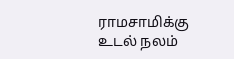ராமசாமிக்கு உடல் நலம்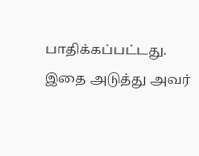பாதிக்கப்பட்டது. இதை அடுத்து அவர்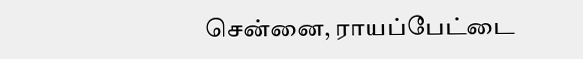சென்னை, ராயப்பேட்டை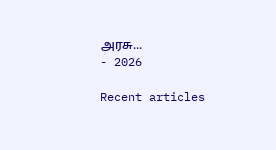அரசு...
- 2026

Recent articles